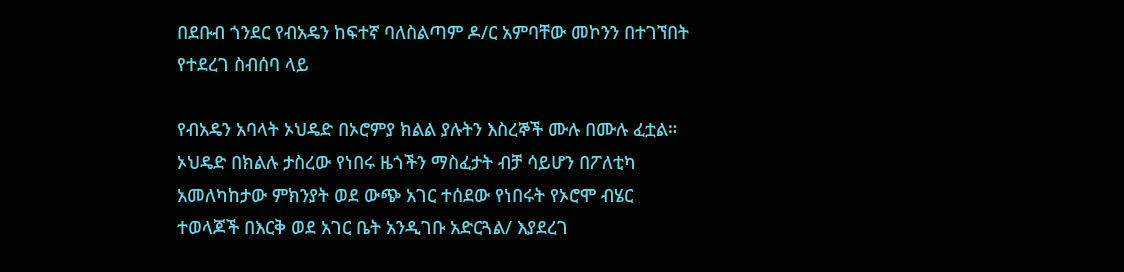በደቡብ ጎንደር የብአዴን ከፍተኛ ባለስልጣም ዶ/ር አምባቸው መኮንን በተገኘበት የተደረገ ስብሰባ ላይ

የብአዴን አባላት ኦህዴድ በኦሮምያ ክልል ያሉትን እስረኞች ሙሉ በሙሉ ፈቷል።  ኦህዴድ በክልሉ ታስረው የነበሩ ዜጎችን ማስፈታት ብቻ ሳይሆን በፖለቲካ አመለካከታው ምክንያት ወደ ውጭ አገር ተሰደው የነበሩት የኦሮሞ ብሄር ተወላጆች በእርቅ ወደ አገር ቤት አንዲገቡ አድርጓል/ እያደረገ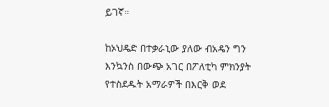ይገኛ።

ከኦህዴድ በተቃራኒው ያለው ብአዴን ግን እንኳንስ በውጭ አገር በፖለቲካ ምክንያት የተስደዱት አማራዎች በእርቅ ወደ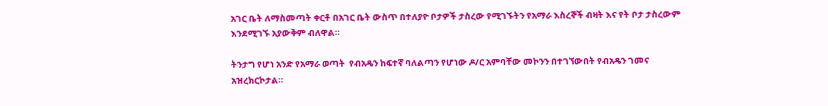አገር ቤት ለማስመጣት ቀርቶ በአገር ቤት ውስጥ በተለያዮ ቦታዎች ታስረው የሚገኙትን የአማራ እስረኞች ብዛት እና የት ቦታ ታስረውም እንደሚገኙ አያውቅም ብለዋል።

ትንታግ የሆነ አንድ የአማራ ወጣት  የብአዴን ከፍተኛ ባለልጣን የሆነው ዶ/ር አምባቸው መኮንን በተገኘውበት የብአዴን ገመና አዝረክርኮታል።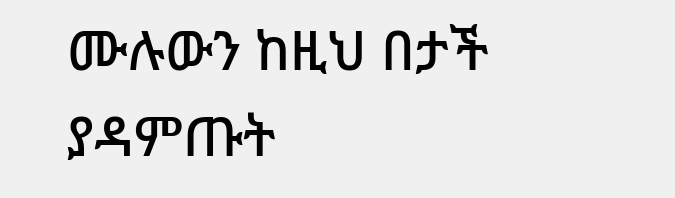ሙሉውን ከዚህ በታች ያዳምጡት